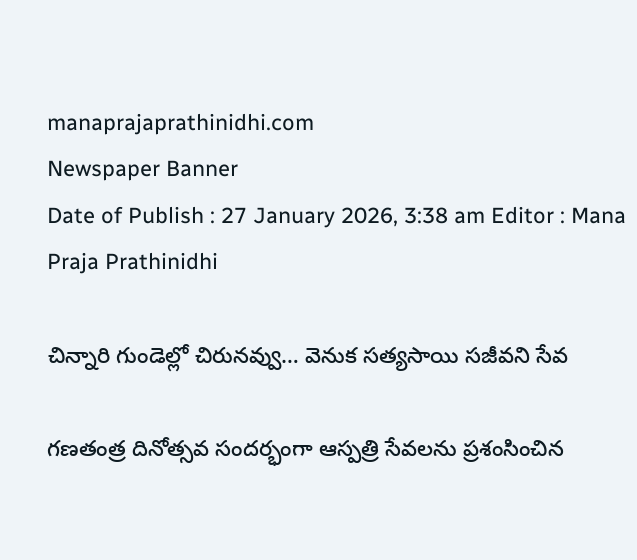manaprajaprathinidhi.com
Newspaper Banner
Date of Publish : 27 January 2026, 3:38 am Editor : Mana Praja Prathinidhi

చిన్నారి గుండెల్లో చిరునవ్వు… వెనుక సత్యసాయి సజీవని సేవ

గణతంత్ర దినోత్సవ సందర్భంగా ఆస్పత్రి సేవలను ప్రశంసించిన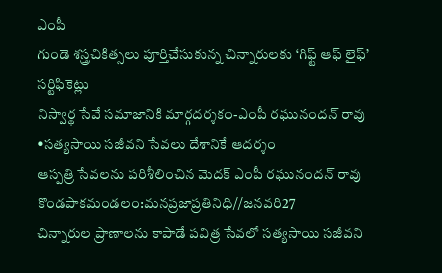ఎంపీ
గుండె శస్త్రచికిత్సలు పూర్తిచేసుకున్న చిన్నారులకు ‘గిఫ్ట్ ఆఫ్ లైఫ్’ సర్టిఫికెట్లు
నిస్వార్థ సేవే సమాజానికి మార్గదర్శకం-ఎంపీ రఘునందన్ రావు
•సత్యసాయి సజీవని సేవలు దేశానికే ఆదర్శం
ఆస్పత్రి సేవలను పరిశీలించిన మెదక్ ఎంపీ రఘునందన్ రావు
కొండపాకమండలం:మనప్రజాప్రతినిధి//జనవరి27
చిన్నారుల ప్రాణాలను కాపాడే పవిత్ర సేవలో సత్యసాయి సజీవని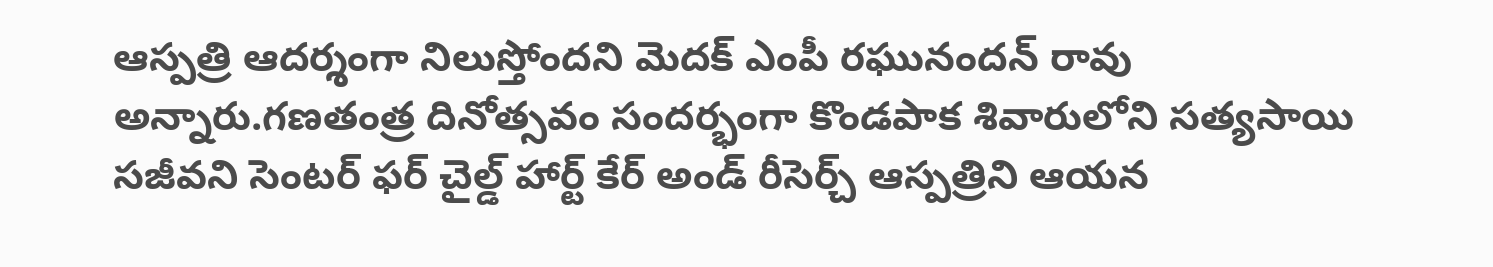ఆస్పత్రి ఆదర్శంగా నిలుస్తోందని మెదక్ ఎంపీ రఘునందన్ రావు అన్నారు.గణతంత్ర దినోత్సవం సందర్భంగా కొండపాక శివారులోని సత్యసాయి సజీవని సెంటర్ ఫర్ చైల్డ్ హార్ట్ కేర్ అండ్ రీసెర్చ్ ఆస్పత్రిని ఆయన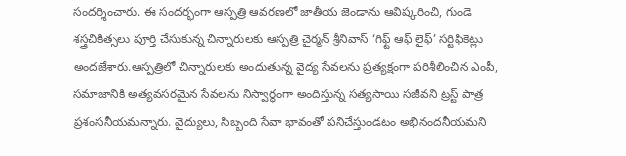సందర్శించారు. ఈ సందర్భంగా ఆస్పత్రి ఆవరణలో జాతీయ జెండాను ఆవిష్కరించి, గుండె శస్త్రచికిత్సలు పూర్తి చేసుకున్న చిన్నారులకు ఆస్పత్రి చైర్మన్ శ్రీనివాస్ ‘గిఫ్ట్ ఆఫ్ లైఫ్’ సర్టిఫికెట్లు అందజేశారు.ఆస్పత్రిలో చిన్నారులకు అందుతున్న వైద్య సేవలను ప్రత్యక్షంగా పరిశీలించిన ఎంపీ, సమాజానికి అత్యవసరమైన సేవలను నిస్వార్థంగా అందిస్తున్న సత్యసాయి సజీవని ట్రస్ట్ పాత్ర ప్రశంసనీయమన్నారు. వైద్యులు, సిబ్బంది సేవా భావంతో పనిచేస్తుండటం అభినందనీయమని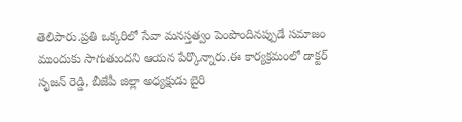తెలిపారు.ప్రతి ఒక్కరిలో సేవా మనస్తత్వం పెంపొందినప్పుడే సమాజం ముందుకు సాగుతుందని ఆయన పేర్కొన్నారు.ఈ కార్యక్రమంలో డాక్టర్ సృజన్ రెడ్డి, బీజేపీ జిల్లా అధ్యక్షుడు బైరి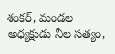శంకర్, మండల అధ్యక్షుడు నీల సత్యం,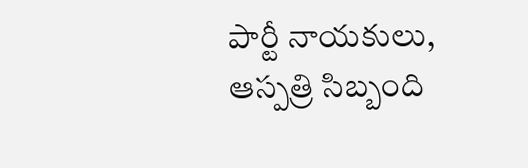పార్టీ నాయకులు, ఆస్పత్రి సిబ్బంది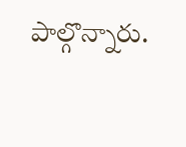పాల్గొన్నారు.